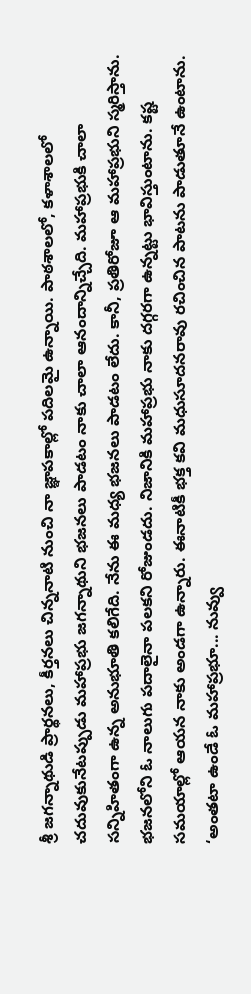శ్రీ జగన్నాథుడి ప్రార్థనలు, కీర్తనలు చిన్ననాటి నుంచి నా జ్ఞాపకాల్లో పదిలమై ఉన్నాయి. పాఠశాలలో, కళాశాలలో చదువుకునేటప్పుడు మహాప్రభు జగన్నాథుని భజనలు పాడటం నాకు చాలా ఆనందాన్నిచ్చేది. మహాప్రభుకి చాలా సన్నిహితంగా ఉన్న అనుభూతి కలిగేది. నేను ఈ మధ్య భజనలు పాడటం లేదు. కానీ, ప్రతిరోజూ ఆ మహాప్రభుని స్మరిస్తాను. భజనలోని ఓ నాలుగు పదాలైనా పలకని రోజుండదు. నిజానికి మహాప్రభు నాకు దగ్గరగా ఉన్నట్టు భావిస్తుంటాను. కష్ట సమయాల్లో ఆయన నాకు అండగా ఉన్నారు. ఈనాటికీ భక్త కవి మధుసూదనరావు రచించిన పాటను పాడుతూనే ఉంటాను.
‘అంతటా ఉండే ఓ మహాప్రభూ... నువ్వు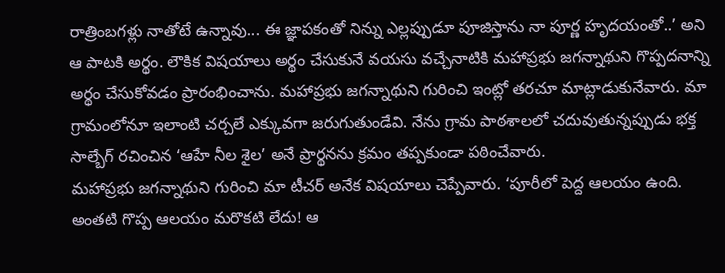రాత్రింబగళ్లు నాతోటే ఉన్నావు... ఈ జ్ఞాపకంతో నిన్ను ఎల్లప్పుడూ పూజిస్తాను నా పూర్ణ హృదయంతో..’ అని ఆ పాటకి అర్థం. లౌకిక విషయాలు అర్థం చేసుకునే వయసు వచ్చేనాటికి మహాప్రభు జగన్నాథుని గొప్పదనాన్ని అర్థం చేసుకోవడం ప్రారంభించాను. మహాప్రభు జగన్నాథుని గురించి ఇంట్లో తరచూ మాట్లాడుకునేవారు. మా గ్రామంలోనూ ఇలాంటి చర్చలే ఎక్కువగా జరుగుతుండేవి. నేను గ్రామ పాఠశాలలో చదువుతున్నప్పుడు భక్త సాల్బేగ్ రచించిన ‘ఆహే నీల శైల’ అనే ప్రార్థనను క్రమం తప్పకుండా పఠించేవారు.
మహాప్రభు జగన్నాథుని గురించి మా టీచర్ అనేక విషయాలు చెప్పేవారు. ‘పూరీలో పెద్ద ఆలయం ఉంది. అంతటి గొప్ప ఆలయం మరొకటి లేదు! ఆ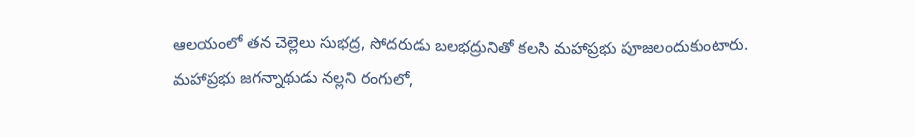ఆలయంలో తన చెల్లెలు సుభద్ర, సోదరుడు బలభద్రునితో కలసి మహాప్రభు పూజలందుకుంటారు. మహాప్రభు జగన్నాథుడు నల్లని రంగులో,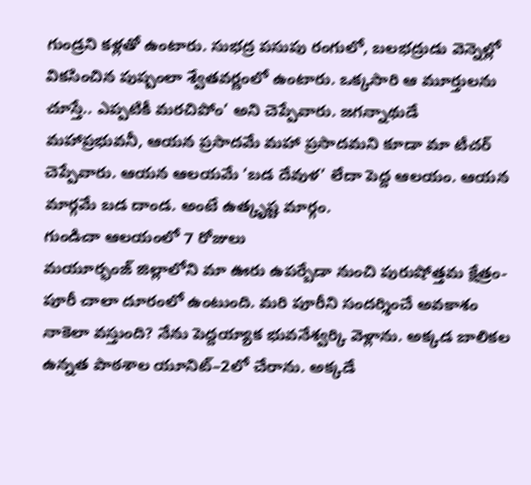గుండ్రని కళ్లతో ఉంటారు. సుభద్ర పసుపు రంగులో, బలభద్రుడు వెన్నెల్లో వికసించిన పుష్పంలా శ్వేతవర్ణంలో ఉంటారు. ఒక్కసారి ఆ మూర్తులను చూస్తే.. ఎప్పటికీ మరచిపోం’ అని చెప్పేవారు. జగన్నాథుడే మహాప్రభువనీ, ఆయన ప్రసాదమే మహా ప్రసాదమని కూడా మా టీచర్ చెప్పేవారు. ఆయన ఆలయమే ‘బడ దేవుళ’ లేదా పెద్ద ఆలయం. ఆయన మార్గమే బడ దాండ. అంటే ఉత్కృష్ట మార్గం.
గుండిచా ఆలయంలో 7 రోజులు
మయూర్భంజ్ జిల్లాలోని మా ఊరు ఉపర్బేడా నుంచి పురుషోత్తమ క్షేత్రం- పూరీ చాలా దూరంలో ఉంటుంది. మరి పూరీని సందర్శించే అవకాశం నాకెలా వస్తుంది? నేను పెద్దయ్యాక భువనేశ్వర్కి వెళ్లాను. అక్కడ బాలికల ఉన్నత పాఠశాల యూనిట్–2లో చేరాను. అక్కడే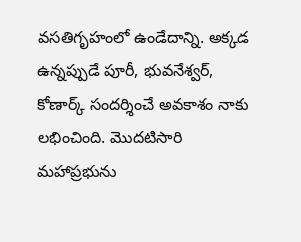వసతిగృహంలో ఉండేదాన్ని. అక్కడ ఉన్నప్పుడే పూరీ, భువనేశ్వర్, కోణార్క్ సందర్శించే అవకాశం నాకు లభించింది. మొదటిసారి మహాప్రభును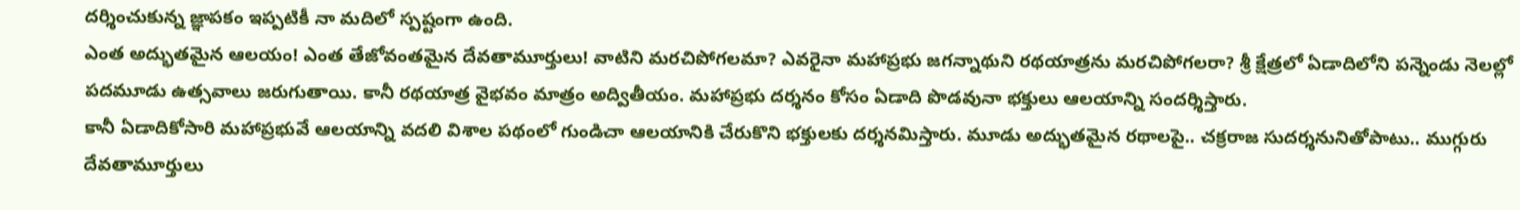దర్శించుకున్న జ్ఞాపకం ఇప్పటికీ నా మదిలో స్పష్టంగా ఉంది.
ఎంత అద్భుతమైన ఆలయం! ఎంత తేజోవంతమైన దేవతామూర్తులు! వాటిని మరచిపోగలమా? ఎవరైనా మహాప్రభు జగన్నాథుని రథయాత్రను మరచిపోగలరా? శ్రీ క్షేత్రలో ఏడాదిలోని పన్నెండు నెలల్లో పదమూడు ఉత్సవాలు జరుగుతాయి. కానీ రథయాత్ర వైభవం మాత్రం అద్వితీయం. మహాప్రభు దర్శనం కోసం ఏడాది పొడవునా భక్తులు ఆలయాన్ని సందర్శిస్తారు.
కానీ ఏడాదికోసారి మహాప్రభువే ఆలయాన్ని వదలి విశాల పథంలో గుండిచా ఆలయానికి చేరుకొని భక్తులకు దర్శనమిస్తారు. మూడు అద్భుతమైన రథాలపై.. చక్రరాజ సుదర్శనునితోపాటు.. ముగ్గురు దేవతామూర్తులు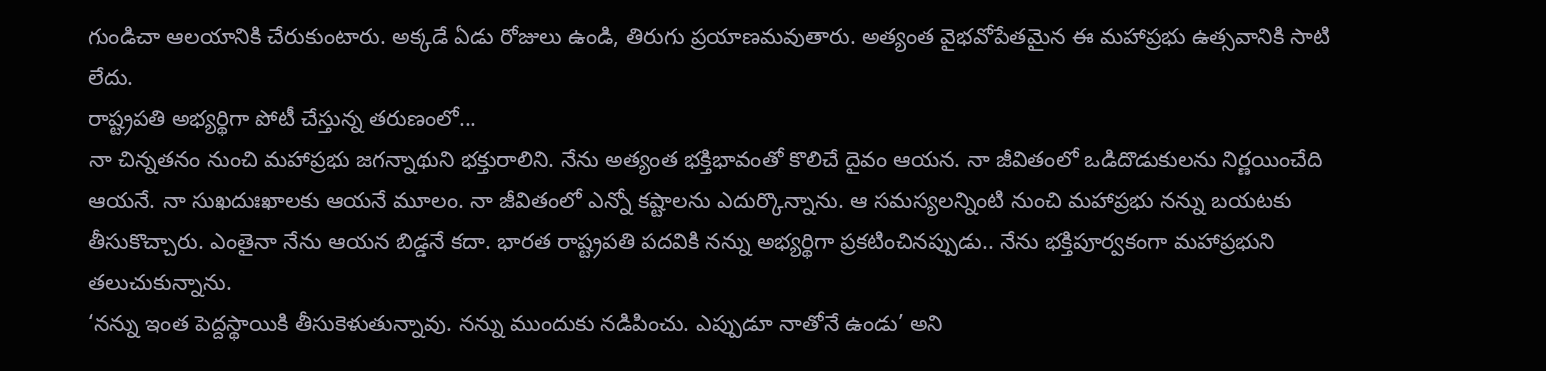గుండిచా ఆలయానికి చేరుకుంటారు. అక్కడే ఏడు రోజులు ఉండి, తిరుగు ప్రయాణమవుతారు. అత్యంత వైభవోపేతమైన ఈ మహాప్రభు ఉత్సవానికి సాటి లేదు.
రాష్ట్రపతి అభ్యర్థిగా పోటీ చేస్తున్న తరుణంలో...
నా చిన్నతనం నుంచి మహాప్రభు జగన్నాథుని భక్తురాలిని. నేను అత్యంత భక్తిభావంతో కొలిచే దైవం ఆయన. నా జీవితంలో ఒడిదొడుకులను నిర్ణయించేది ఆయనే. నా సుఖదుఃఖాలకు ఆయనే మూలం. నా జీవితంలో ఎన్నో కష్టాలను ఎదుర్కొన్నాను. ఆ సమస్యలన్నింటి నుంచి మహాప్రభు నన్ను బయటకు తీసుకొచ్చారు. ఎంతైనా నేను ఆయన బిడ్డనే కదా. భారత రాష్ట్రపతి పదవికి నన్ను అభ్యర్థిగా ప్రకటించినప్పుడు.. నేను భక్తిపూర్వకంగా మహాప్రభుని తలుచుకున్నాను.
‘నన్ను ఇంత పెద్దస్థాయికి తీసుకెళుతున్నావు. నన్ను ముందుకు నడిపించు. ఎప్పుడూ నాతోనే ఉండు’ అని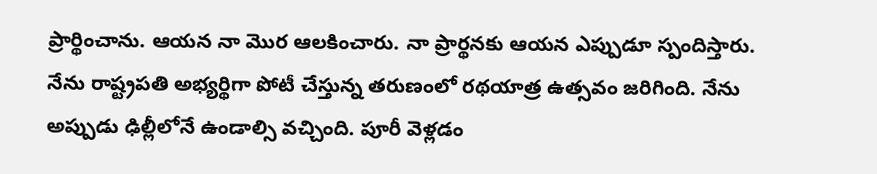ప్రార్థించాను. ఆయన నా మొర ఆలకించారు. నా ప్రార్థనకు ఆయన ఎప్పుడూ స్పందిస్తారు. నేను రాష్ట్రపతి అభ్యర్థిగా పోటీ చేస్తున్న తరుణంలో రథయాత్ర ఉత్సవం జరిగింది. నేను అప్పుడు ఢిల్లీలోనే ఉండాల్సి వచ్చింది. పూరీ వెళ్లడం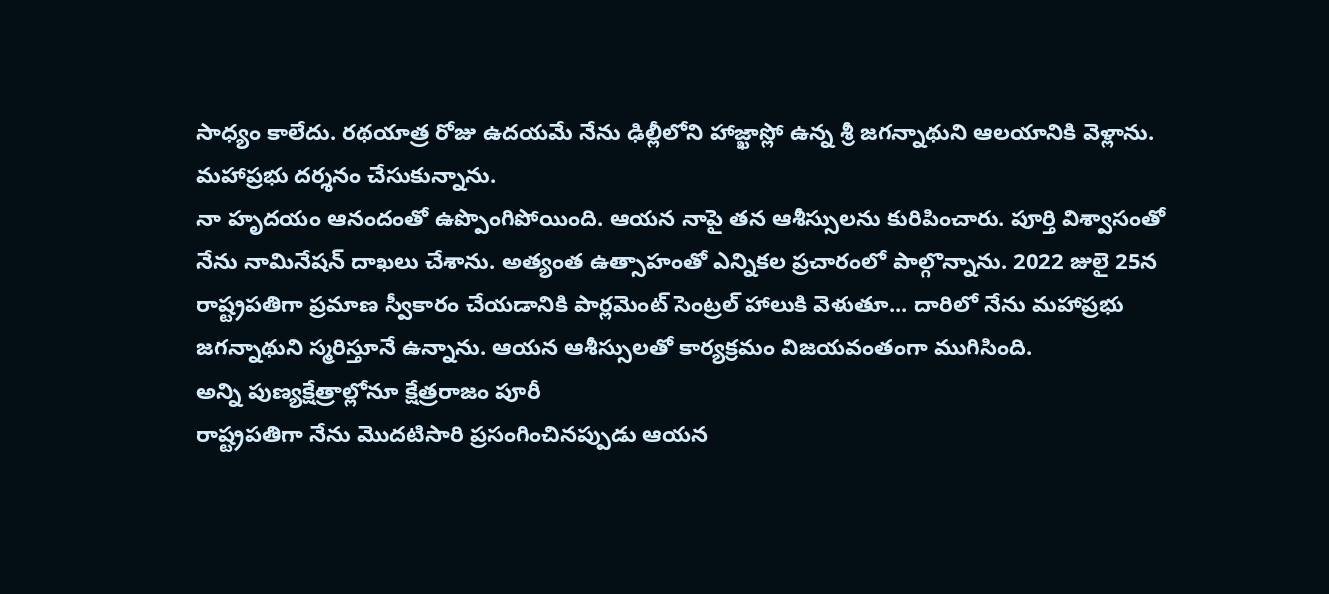సాధ్యం కాలేదు. రథయాత్ర రోజు ఉదయమే నేను ఢిల్లీలోని హాజ్ఖాస్లో ఉన్న శ్రీ జగన్నాథుని ఆలయానికి వెళ్లాను. మహాప్రభు దర్శనం చేసుకున్నాను.
నా హృదయం ఆనందంతో ఉప్పొంగిపోయింది. ఆయన నాపై తన ఆశీస్సులను కురిపించారు. పూర్తి విశ్వాసంతో నేను నామినేషన్ దాఖలు చేశాను. అత్యంత ఉత్సాహంతో ఎన్నికల ప్రచారంలో పాల్గొన్నాను. 2022 జులై 25న రాష్ట్రపతిగా ప్రమాణ స్వీకారం చేయడానికి పార్లమెంట్ సెంట్రల్ హాలుకి వెళుతూ... దారిలో నేను మహాప్రభు జగన్నాథుని స్మరిస్తూనే ఉన్నాను. ఆయన ఆశీస్సులతో కార్యక్రమం విజయవంతంగా ముగిసింది.
అన్ని పుణ్యక్షేత్రాల్లోనూ క్షేత్రరాజం పూరీ
రాష్ట్రపతిగా నేను మొదటిసారి ప్రసంగించినప్పుడు ఆయన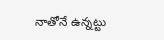నాతోనే ఉన్నట్టు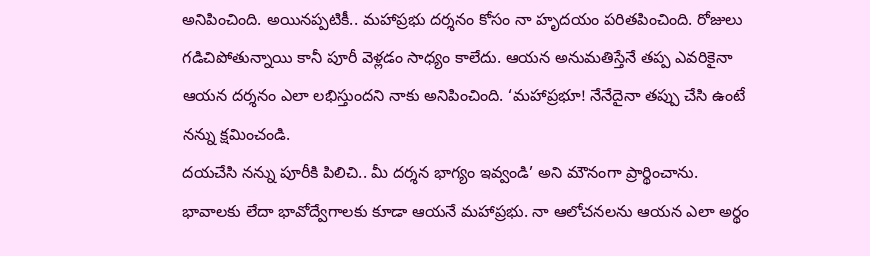అనిపించింది. అయినప్పటికీ.. మహాప్రభు దర్శనం కోసం నా హృదయం పరితపించింది. రోజులు గడిచిపోతున్నాయి కానీ పూరీ వెళ్లడం సాధ్యం కాలేదు. ఆయన అనుమతిస్తేనే తప్ప ఎవరికైనా ఆయన దర్శనం ఎలా లభిస్తుందని నాకు అనిపించింది. ‘మహాప్రభూ! నేనేదైనా తప్పు చేసి ఉంటే నన్ను క్షమించండి.
దయచేసి నన్ను పూరీకి పిలిచి.. మీ దర్శన భాగ్యం ఇవ్వండి’ అని మౌనంగా ప్రార్థించాను. భావాలకు లేదా భావోద్వేగాలకు కూడా ఆయనే మహాప్రభు. నా ఆలోచనలను ఆయన ఎలా అర్థం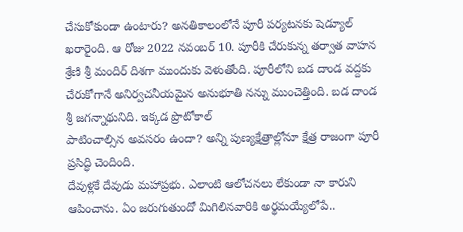చేసుకోకుండా ఉంటారు? అనతికాలంలోనే పూరీ పర్యటనకు షెడ్యూల్ ఖరారైంది. ఆ రోజు 2022 నవంబర్ 10. పూరీకి చేరుకున్న తర్వాత వాహన శ్రేణి శ్రీ మందిర్ దిశగా ముందుకు వెళుతోంది. పూరీలోని బడ దాండ వద్దకు చేరుకోగానే అనిర్వచనీయమైన అనుభూతి నన్ను ముంచెత్తింది. బడ దాండ శ్రీ జగన్నాథునిది. ఇక్కడ ప్రొటోకాల్
పాటించాల్సిన అవసరం ఉందా? అన్ని పుణ్యక్షేత్రాల్లోనూ క్షేత్ర రాజంగా పూరీ ప్రసిద్ధి చెందింది.
దేవుళ్లకే దేవుడు మహాప్రభు. ఎలాంటి ఆలోచనలు లేకుండా నా కారుని ఆపించాను. ఏం జరుగుతుందో మిగిలినవారికి అర్థమయ్యేలోపే..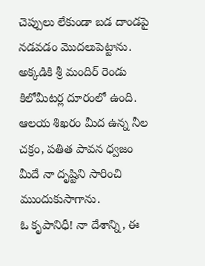చెప్పులు లేకుండా బడ దాండపై నడవడం మొదలుపెట్టాను. అక్కడికి శ్రీ మందిర్ రెండు కిలోమీటర్ల దూరంలో ఉంది. ఆలయ శిఖరం మీద ఉన్న నీల చక్రం, పతిత పావన ధ్వజం మీదే నా దృష్టిని సారించి ముందుకుసాగాను.
ఓ కృపానిధీ! నా దేశాన్ని, ఈ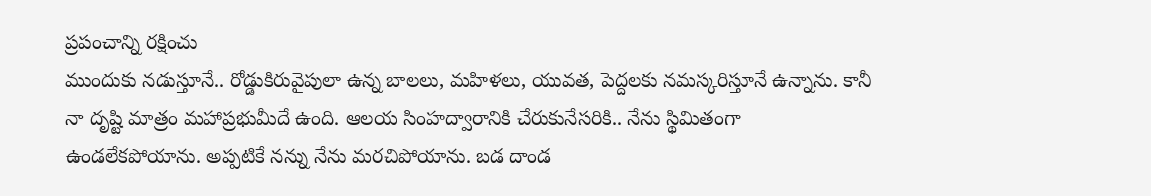ప్రపంచాన్ని రక్షించు
ముందుకు నడుస్తూనే.. రోడ్డుకిరువైపులా ఉన్న బాలలు, మహిళలు, యువత, పెద్దలకు నమస్కరిస్తూనే ఉన్నాను. కానీ నా దృష్టి మాత్రం మహాప్రభుమీదే ఉంది. ఆలయ సింహద్వారానికి చేరుకునేసరికి.. నేను స్థిమితంగా ఉండలేకపోయాను. అప్పటికే నన్ను నేను మరచిపోయాను. బడ దాండ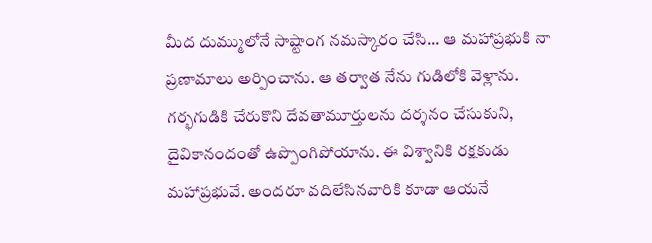మీద దుమ్ములోనే సాష్టాంగ నమస్కారం చేసి... ఆ మహాప్రభుకి నా ప్రణామాలు అర్పించాను. ఆ తర్వాత నేను గుడిలోకి వెళ్లాను.
గర్భగుడికి చేరుకొని దేవతామూర్తులను దర్శనం చేసుకుని, దైవికానందంతో ఉప్పొంగిపోయాను. ఈ విశ్వానికి రక్షకుడు మహాప్రభువే. అందరూ వదిలేసినవారికి కూడా ఆయనే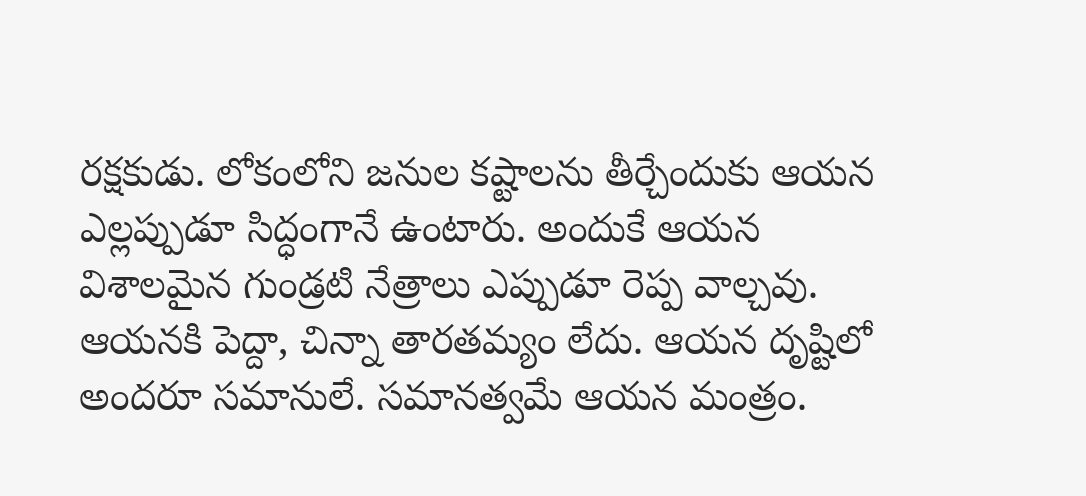రక్షకుడు. లోకంలోని జనుల కష్టాలను తీర్చేందుకు ఆయన ఎల్లప్పుడూ సిద్ధంగానే ఉంటారు. అందుకే ఆయన విశాలమైన గుండ్రటి నేత్రాలు ఎప్పుడూ రెప్ప వాల్చవు. ఆయనకి పెద్దా, చిన్నా తారతమ్యం లేదు. ఆయన దృష్టిలో అందరూ సమానులే. సమానత్వమే ఆయన మంత్రం.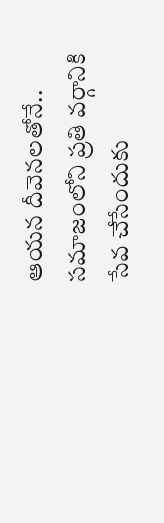ఆయన దీవెనలతోనే.. సమాజంలోని ప్రతి వర్గానికి సేవ చేసేందుకు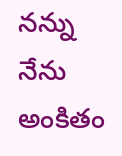నన్ను నేను అంకితం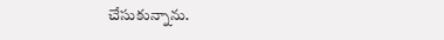చేసుకున్నాను.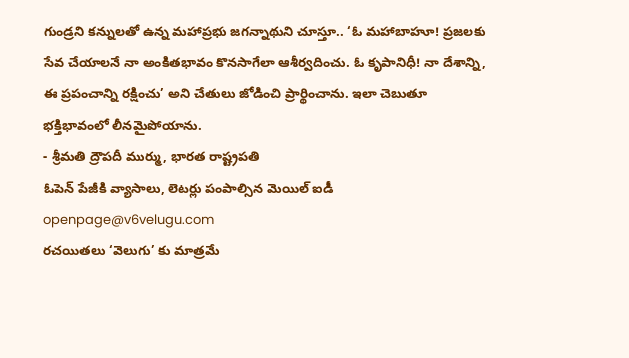గుండ్రని కన్నులతో ఉన్న మహాప్రభు జగన్నాథుని చూస్తూ.. ‘ఓ మహాబాహూ! ప్రజలకు సేవ చేయాలనే నా అంకితభావం కొనసాగేలా ఆశీర్వదించు. ఓ కృపానిధీ! నా దేశాన్ని, ఈ ప్రపంచాన్ని రక్షించు’ అని చేతులు జోడించి ప్రార్థించాను. ఇలా చెబుతూ భక్తిభావంలో లీనమైపోయాను.
- శ్రీమతి ద్రౌపదీ ముర్ము, భారత రాష్ట్రపతి
ఓపెన్ పేజీకి వ్యాసాలు, లెటర్లు పంపాల్సిన మెయిల్ ఐడీ
openpage@v6velugu.com
రచయితలు ‘వెలుగు’ కు మాత్రమే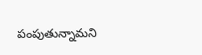పంపుతున్నామని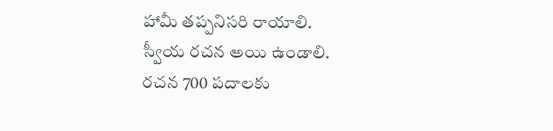హామీ తప్పనిసరి రాయాలి.
స్వీయ రచన అయి ఉండాలి.
రచన 700 పదాలకు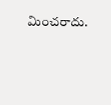మించరాదు.